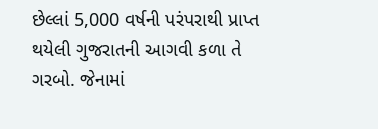છેલ્લાં 5,000 વર્ષની પરંપરાથી પ્રાપ્ત થયેલી ગુજરાતની આગવી કળા તે ગરબો. જેનામાં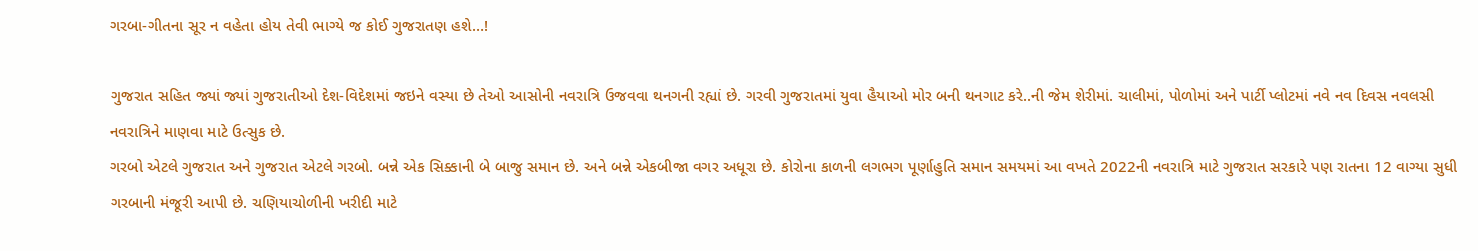ગરબા-ગીતના સૂર ન વહેતા હોય તેવી ભાગ્યે જ કોઈ ગુજરાતણ હશે…!

ગુજરાત સહિત જ્યાં જ્યાં ગુજરાતીઓ દેશ-વિદેશમાં જઇને વસ્યા છે તેઓ આસોની નવરાત્રિ ઉજવવા થનગની રહ્યાં છે. ગરવી ગુજરાતમાં યુવા હૈયાઓ મોર બની થનગાટ કરે..ની જેમ શેરીમાં. ચાલીમાં, પોળોમાં અને પાર્ટી પ્લોટમાં નવે નવ દિવસ નવલસી નવરાત્રિને માણવા માટે ઉત્સુક છે.
ગરબો એટલે ગુજરાત અને ગુજરાત એટલે ગરબો. બન્ને એક સિક્કાની બે બાજુ સમાન છે. અને બન્ને એકબીજા વગર અધૂરા છે. કોરોના કાળની લગભગ પૂર્ણાહુતિ સમાન સમયમાં આ વખતે 2022ની નવરાત્રિ માટે ગુજરાત સરકારે પણ રાતના 12 વાગ્યા સુધી ગરબાની મંજૂરી આપી છે. ચણિયાચોળીની ખરીદી માટે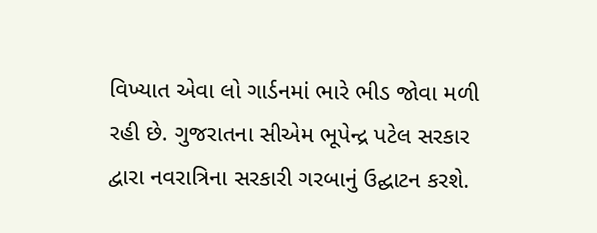વિખ્યાત એવા લો ગાર્ડનમાં ભારે ભીડ જોવા મળી રહી છે. ગુજરાતના સીએમ ભૂપેન્દ્ર પટેલ સરકાર દ્વારા નવરાત્રિના સરકારી ગરબાનું ઉદ્ઘાટન કરશે.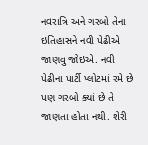નવરાત્રિ અને ગરબો તેના ઇતિહાસને નવી પેઢીએ જાણવુ જોઇએ. નવી પેઢીના પાર્ટી પ્લોટમાં રમે છે પણ ગરબો ક્યાં છે તે જાણતા હોતા નથી. શેરી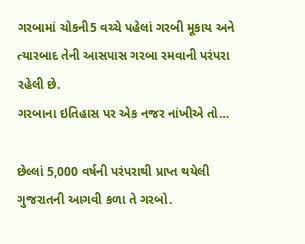ગરબામાં ચોકની5 વચ્ચે પહેલાં ગરબી મૂકાય અને ત્યારબાદ તેની આસપાસ ગરબા રમવાની પરંપરા રહેલી છે.
ગરબાના ઇતિહાસ પર એક નજર નાંખીએ તો…

છેલ્લાં 5,000 વર્ષની પરંપરાથી પ્રાપ્ત થયેલી ગુજરાતની આગવી કળા તે ગરબો.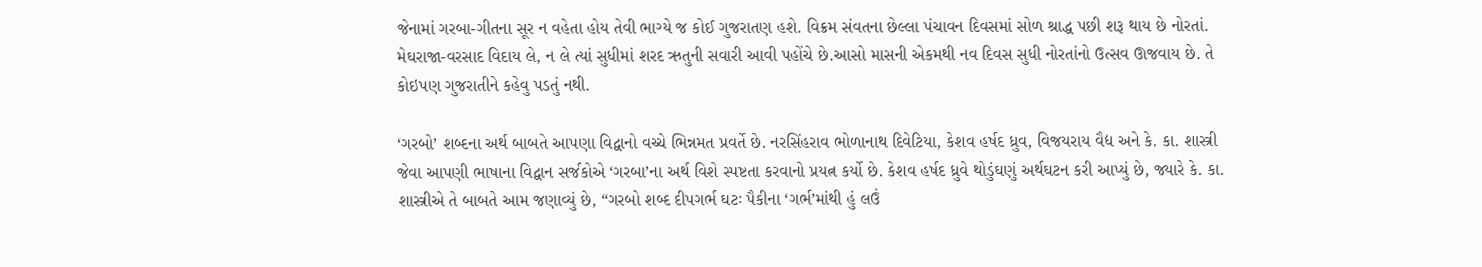જેનામાં ગરબા-ગીતના સૂર ન વહેતા હોય તેવી ભાગ્યે જ કોઈ ગુજરાતણ હશે. વિક્રમ સંવતના છેલ્લા પંચાવન દિવસમાં સોળ શ્રાદ્ધ પછી શરૂ થાય છે નોરતાં. મેઘરાજા-વરસાદ વિદાય લે, ન લે ત્યાં સુધીમાં શરદ ઋતુની સવારી આવી પહોંચે છે.આસો માસની એકમથી નવ દિવસ સુધી નોરતાંનો ઉત્સવ ઊજવાય છે. તે કોઇપણ ગુજરાતીને કહેવુ પડતું નથી.

‘ગરબો’ શબ્દના અર્થ બાબતે આપણા વિદ્વાનો વચ્ચે ભિન્નમત પ્રવર્તે છે. નરસિંહરાવ ભોળાનાથ દિવેટિયા, કેશવ હર્ષદ ધ્રુવ, વિજયરાય વૈદ્ય અને કે. કા. શાસ્ત્રી જેવા આપણી ભાષાના વિદ્વાન સર્જકોએ ‘ગરબા’ના અર્થ વિશે સ્પષ્ટતા કરવાનો પ્રયત્ન કર્યો છે. કેશવ હર્ષદ ધ્રુવે થોડુંઘણું અર્થઘટન કરી આપ્યું છે, જ્યારે કે. કા. શાસ્ત્રીએ તે બાબતે આમ જણાવ્યું છે, “ગરબો શબ્દ દીપગર્ભ ઘટઃ પૈકીના ‘ગર્ભ’માંથી હું લઉં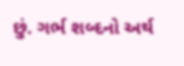છું. ગર્ભ શબ્દનો અર્થ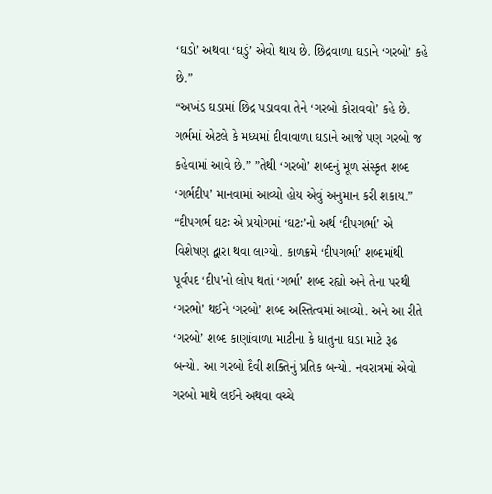‘ઘડો’ અથવા ‘ઘડું’ એવો થાય છે. છિદ્રવાળા ઘડાને ‘ગરબો’ કહે છે.”
“અખંડ ઘડામાં છિદ્ર પડાવવા તેને ‘ગરબો કોરાવવો’ કહે છે. ગર્ભમાં એટલે કે મધ્યમાં દીવાવાળા ઘડાને આજે પણ ગરબો જ કહેવામાં આવે છે.” ”તેથી ‘ગરબો’ શબ્દનું મૂળ સંસ્કૃત શબ્દ ‘ગર્ભદીપ’ માનવામાં આવ્યો હોય એવું અનુમાન કરી શકાય.” “દીપગર્ભ ઘટઃ એ પ્રયોગમાં ‘ઘટઃ’નો અર્થ ‘દીપગર્ભા’ એ વિશેષણ દ્વારા થવા લાગ્યો. કાળક્રમે ‘દીપગર્ભા’ શબ્દમાંથી પૂર્વપદ ‘દીપ’નો લોપ થતાં ‘ગર્ભા’ શબ્દ રહ્યો અને તેના પરથી ‘ગરભો’ થઈને ‘ગરબો’ શબ્દ અસ્તિત્વમાં આવ્યો. અને આ રીતે ‘ગરબો’ શબ્દ કાણાંવાળા માટીના કે ધાતુના ઘડા માટે રૂઢ બન્યો. આ ગરબો દૈવી શક્તિનું પ્રતિક બન્યો. નવરાત્રમાં એવો ગરબો માથે લઈને અથવા વચ્ચે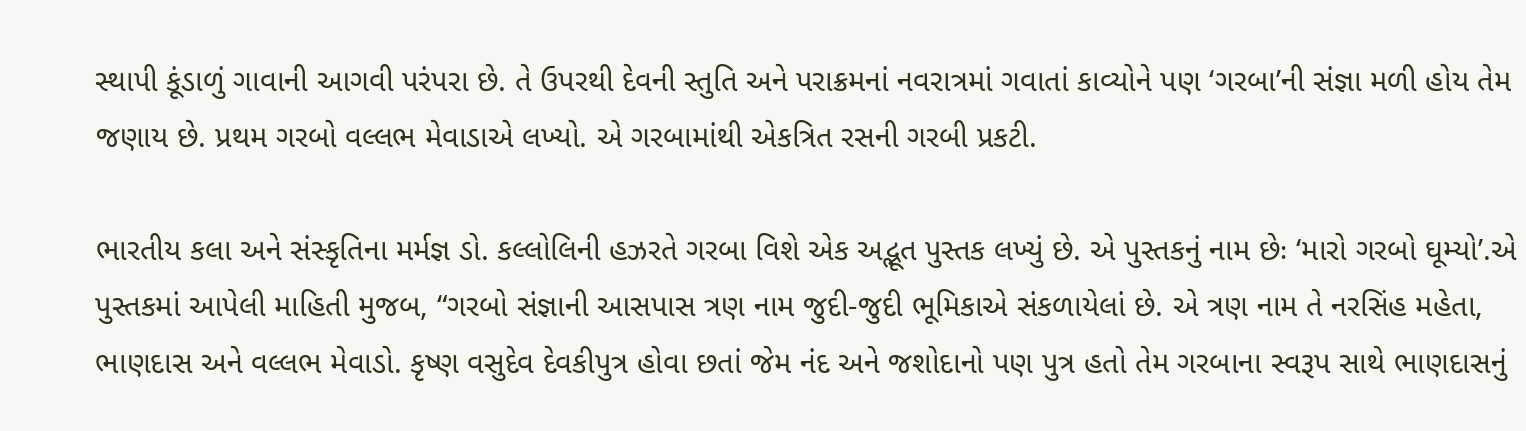સ્થાપી કૂંડાળું ગાવાની આગવી પરંપરા છે. તે ઉપરથી દેવની સ્તુતિ અને પરાક્રમનાં નવરાત્રમાં ગવાતાં કાવ્યોને પણ ‘ગરબા’ની સંજ્ઞા મળી હોય તેમ જણાય છે. પ્રથમ ગરબો વલ્લભ મેવાડાએ લખ્યો. એ ગરબામાંથી એકત્રિત રસની ગરબી પ્રકટી.

ભારતીય કલા અને સંસ્કૃતિના મર્મજ્ઞ ડો. કલ્લોલિની હઝરતે ગરબા વિશે એક અદ્ભૂત પુસ્તક લખ્યું છે. એ પુસ્તકનું નામ છેઃ ‘મારો ગરબો ઘૂમ્યો’.એ પુસ્તકમાં આપેલી માહિતી મુજબ, “ગરબો સંજ્ઞાની આસપાસ ત્રણ નામ જુદી-જુદી ભૂમિકાએ સંકળાયેલાં છે. એ ત્રણ નામ તે નરસિંહ મહેતા, ભાણદાસ અને વલ્લભ મેવાડો. કૃષ્ણ વસુદેવ દેવકીપુત્ર હોવા છતાં જેમ નંદ અને જશોદાનો પણ પુત્ર હતો તેમ ગરબાના સ્વરૂપ સાથે ભાણદાસનું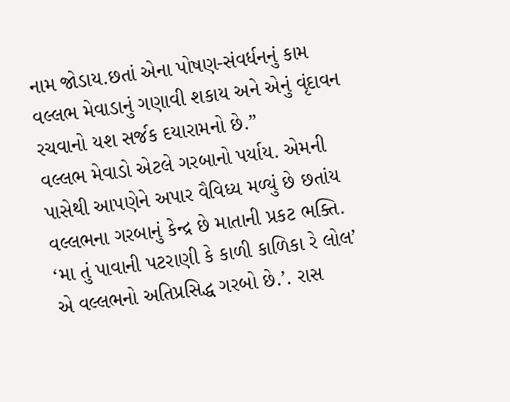નામ જોડાય.છતાં એના પોષણ-સંવર્ધનનું કામ વલ્લભ મેવાડાનું ગણાવી શકાય અને એનું વૃંદાવન રચવાનો યશ સર્જક દયારામનો છે.”
વલ્લભ મેવાડો એટલે ગરબાનો પર્યાય. એમની પાસેથી આપણેને અપાર વૈવિધ્ય મળ્યું છે છતાંય વલ્લભના ગરબાનું કેન્દ્ર છે માતાની પ્રકટ ભક્તિ. ‘મા તું પાવાની પટરાણી કે કાળી કાળિકા રે લોલ’ એ વલ્લભનો અતિપ્રસિદ્ધ ગરબો છે.’. રાસ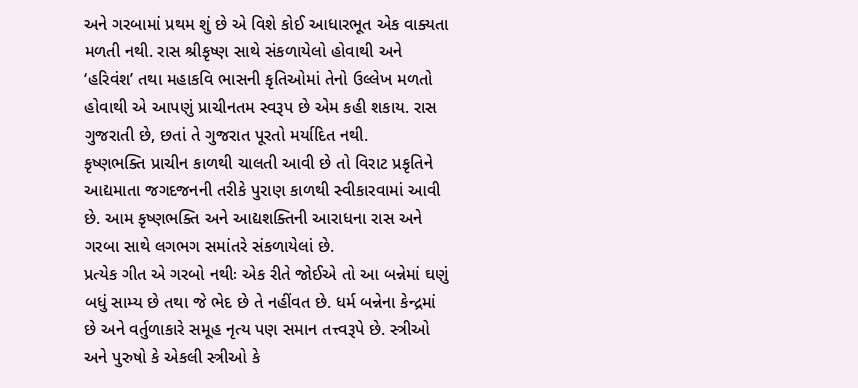અને ગરબામાં પ્રથમ શું છે એ વિશે કોઈ આધારભૂત એક વાક્યતા મળતી નથી. રાસ શ્રીકૃષ્ણ સાથે સંકળાયેલો હોવાથી અને ‘હરિવંશ’ તથા મહાકવિ ભાસની કૃતિઓમાં તેનો ઉલ્લેખ મળતો હોવાથી એ આપણું પ્રાચીનતમ સ્વરૂપ છે એમ કહી શકાય. રાસ ગુજરાતી છે, છતાં તે ગુજરાત પૂરતો મર્યાદિત નથી.
કૃષ્ણભક્તિ પ્રાચીન કાળથી ચાલતી આવી છે તો વિરાટ પ્રકૃતિને આદ્યમાતા જગદજનની તરીકે પુરાણ કાળથી સ્વીકારવામાં આવી છે. આમ કૃષ્ણભક્તિ અને આદ્યશક્તિની આરાધના રાસ અને ગરબા સાથે લગભગ સમાંતરે સંકળાયેલાં છે.
પ્રત્યેક ગીત એ ગરબો નથીઃ એક રીતે જોઈએ તો આ બન્નેમાં ઘણું બધું સામ્ય છે તથા જે ભેદ છે તે નહીંવત છે. ધર્મ બન્નેના કેન્દ્રમાં છે અને વર્તુળાકારે સમૂહ નૃત્ય પણ સમાન તત્ત્વરૂપે છે. સ્ત્રીઓ અને પુરુષો કે એકલી સ્ત્રીઓ કે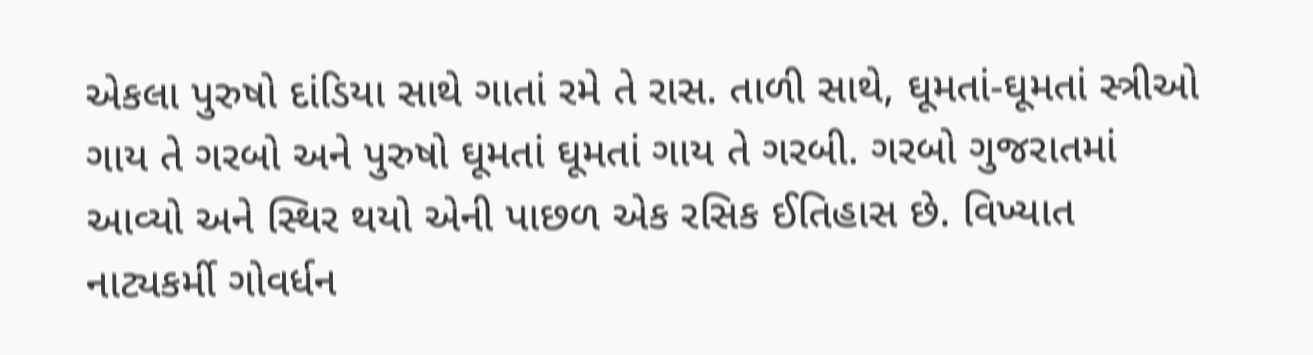એકલા પુરુષો દાંડિયા સાથે ગાતાં રમે તે રાસ. તાળી સાથે, ઘૂમતાં-ઘૂમતાં સ્ત્રીઓ ગાય તે ગરબો અને પુરુષો ઘૂમતાં ઘૂમતાં ગાય તે ગરબી. ગરબો ગુજરાતમાં આવ્યો અને સ્થિર થયો એની પાછળ એક રસિક ઈતિહાસ છે. વિખ્યાત નાટ્યકર્મી ગોવર્ધન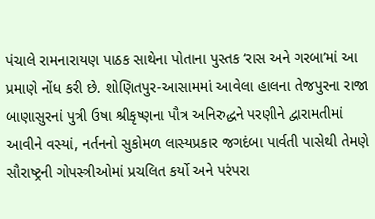પંચાલે રામનારાયણ પાઠક સાથેના પોતાના પુસ્તક ‘રાસ અને ગરબા’માં આ પ્રમાણે નોંધ કરી છે. શોણિતપુર-આસામમાં આવેલા હાલના તેજપુરના રાજા બાણાસુરનાં પુત્રી ઉષા શ્રીકૃષ્ણના પૌત્ર અનિરુદ્ધને પરણીને દ્વારામતીમાં આવીને વસ્યાં, નર્તનનો સુકોમળ લાસ્યપ્રકાર જગદંબા પાર્વતી પાસેથી તેમણે સૌરાષ્ટ્રની ગોપસ્ત્રીઓમાં પ્રચલિત કર્યો અને પરંપરા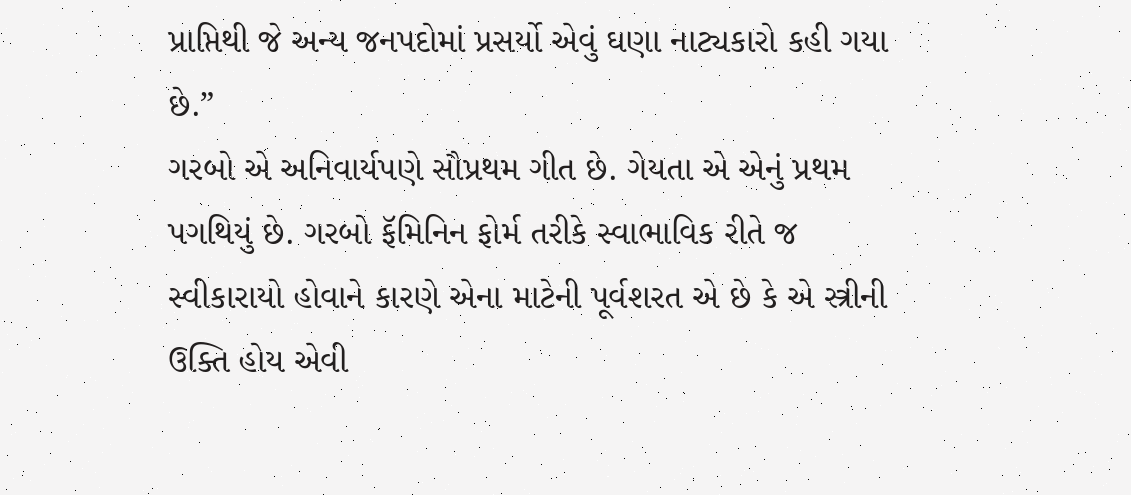પ્રાપ્તિથી જે અન્ય જનપદોમાં પ્રસર્યો એવું ઘણા નાટ્યકારો કહી ગયા છે.”
ગરબો એ અનિવાર્યપણે સૌપ્રથમ ગીત છે. ગેયતા એ એનું પ્રથમ પગથિયું છે. ગરબો ફૅમિનિન ફોર્મ તરીકે સ્વાભાવિક રીતે જ સ્વીકારાયો હોવાને કારણે એના માટેની પૂર્વશરત એ છે કે એ સ્ત્રીની ઉક્તિ હોય એવી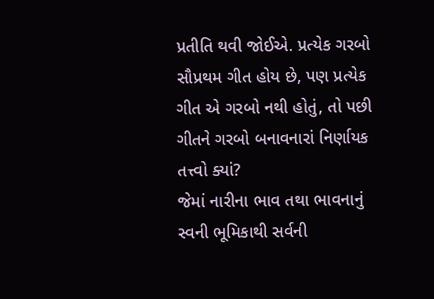પ્રતીતિ થવી જોઈએ. પ્રત્યેક ગરબો સૌપ્રથમ ગીત હોય છે, પણ પ્રત્યેક ગીત એ ગરબો નથી હોતું, તો પછી ગીતને ગરબો બનાવનારાં નિર્ણાયક તત્ત્વો ક્યાં?
જેમાં નારીના ભાવ તથા ભાવનાનું સ્વની ભૂમિકાથી સર્વની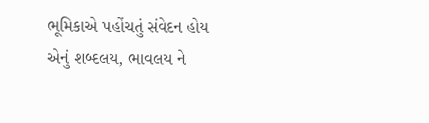ભૂમિકાએ પહોંચતું સંવેદન હોય એનું શબ્દલય, ભાવલય ને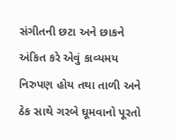સંગીતની છટા અને છાકને અંકિત કરે એવું કાવ્યમય નિરુપણ હોય તથા તાળી અને ઠેક સાથે ગરબે ઘૂમવાનો પૂરતો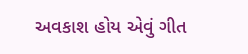અવકાશ હોય એવું ગીત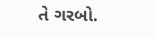તે ગરબો.